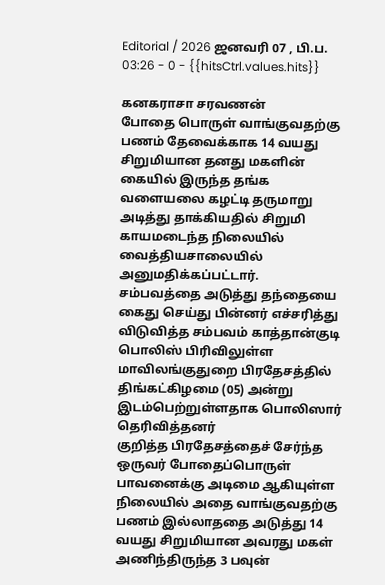Editorial / 2026 ஜனவரி 07 , பி.ப. 03:26 - 0 - {{hitsCtrl.values.hits}}

கனகராசா சரவணன்
போதை பொருள் வாங்குவதற்கு பணம் தேவைக்காக 14 வயது சிறுமியான தனது மகளின் கையில் இருந்த தங்க வளையலை கழட்டி தருமாறு அடித்து தாக்கியதில் சிறுமி காயமடைந்த நிலையில் வைத்தியசாலையில் அனுமதிக்கப்பட்டார்.
சம்பவத்தை அடுத்து தந்தையை கைது செய்து பின்னர் எச்சரித்து விடுவித்த சம்பவம் காத்தான்குடி பொலிஸ் பிரிவிலுள்ள மாவிலங்குதுறை பிரதேசத்தில் திங்கட்கிழமை (05) அன்று இடம்பெற்றுள்ளதாக பொலிஸார் தெரிவித்தனர்
குறித்த பிரதேசத்தைச் சேர்ந்த ஒருவர் போதைப்பொருள் பாவனைக்கு அடிமை ஆகியுள்ள நிலையில் அதை வாங்குவதற்கு பணம் இல்லாததை அடுத்து 14 வயது சிறுமியான அவரது மகள் அணிந்திருந்த 3 பவுன்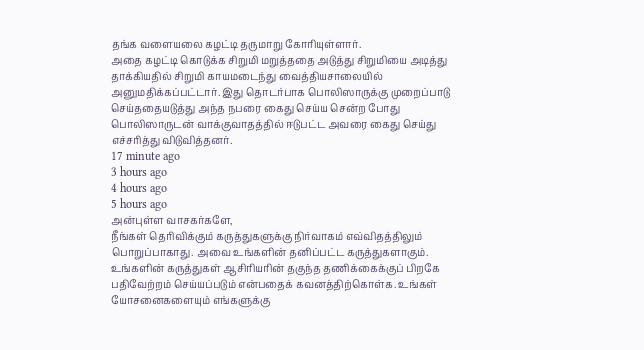தங்க வளையலை கழட்டி தருமாறு கோரியுள்ளார்.
அதை கழட்டி கொடுக்க சிறுமி மறுத்ததை அடுத்து சிறுமியை அடித்து தாக்கியதில் சிறுமி காயமடைந்து வைத்தியசாலையில் அனுமதிக்கப்பட்டார். இது தொடர்பாக பொலிஸாருக்கு முறைப்பாடு செய்ததையடுத்து அந்த நபரை கைது செய்ய சென்ற போது பொலிஸாருடன் வாக்குவாதத்தில் ஈடுபட்ட அவரை கைது செய்து எச்சரித்து விடுவித்தனர்.
17 minute ago
3 hours ago
4 hours ago
5 hours ago
அன்புள்ள வாசகர்களே,
நீங்கள் தெரிவிக்கும் கருத்துகளுக்கு நிர்வாகம் எவ்விதத்திலும் பொறுப்பாகாது. அவை உங்களின் தனிப்பட்ட கருத்துகளாகும். உங்களின் கருத்துகள் ஆசிரியரின் தகுந்த தணிக்கைக்குப் பிறகே பதிவேற்றம் செய்யப்படும் என்பதைக் கவனத்திற்கொள்க. உங்கள் யோசனைகளையும் எங்களுக்கு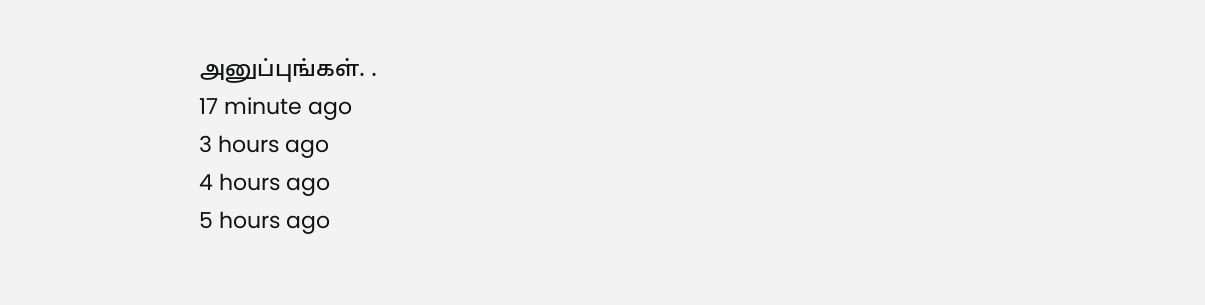அனுப்புங்கள். .
17 minute ago
3 hours ago
4 hours ago
5 hours ago